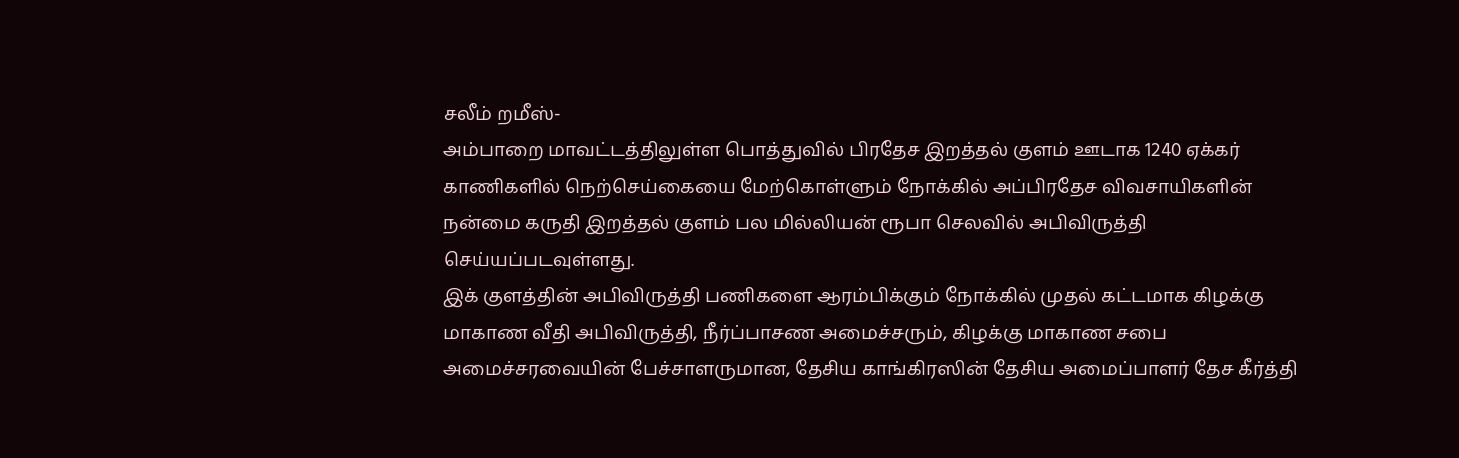சலீம் றமீஸ்-
அம்பாறை மாவட்டத்திலுள்ள பொத்துவில் பிரதேச இறத்தல் குளம் ஊடாக 1240 ஏக்கர் காணிகளில் நெற்செய்கையை மேற்கொள்ளும் நோக்கில் அப்பிரதேச விவசாயிகளின் நன்மை கருதி இறத்தல் குளம் பல மில்லியன் ரூபா செலவில் அபிவிருத்தி செய்யப்படவுள்ளது.
இக் குளத்தின் அபிவிருத்தி பணிகளை ஆரம்பிக்கும் நோக்கில் முதல் கட்டமாக கிழக்கு மாகாண வீதி அபிவிருத்தி, நீர்ப்பாசண அமைச்சரும், கிழக்கு மாகாண சபை அமைச்சரவையின் பேச்சாளருமான, தேசிய காங்கிரஸின் தேசிய அமைப்பாளர் தேச கீர்த்தி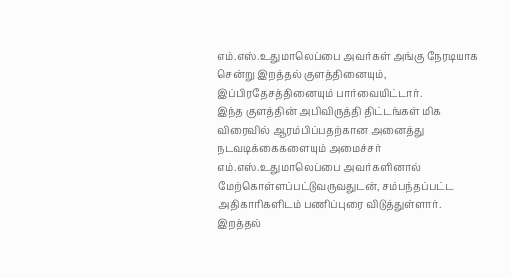எம்.எஸ்.உதுமாலெப்பை அவர்கள் அங்கு நேரடியாக சென்று இறத்தல் குளத்தினையும், இப்பிரதேசத்தினையும் பார்வையிட்டார்.
இந்த குளத்தின் அபிவிருத்தி திட்டங்கள் மிக விரைவில் ஆரம்பிப்பதற்கான அனைத்து நடவடிக்கைகளையும் அமைச்சர் எம்.எஸ்.உதுமாலெப்பை அவர்களினால் மேற்கொள்ளப்பட்டுவருவதுடன், சம்பந்தப்பட்ட அதிகாரிகளிடம் பணிப்புரை விடுத்துள்ளார்.
இறத்தல்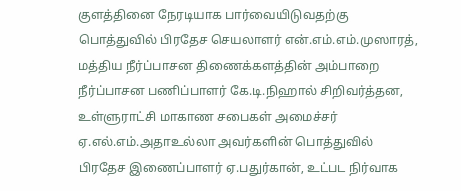குளத்தினை நேரடியாக பார்வையிடுவதற்கு பொத்துவில் பிரதேச செயலாளர் என்.எம்.எம்.முஸாரத், மத்திய நீர்ப்பாசன திணைக்களத்தின் அம்பாறை நீர்ப்பாசன பணிப்பாளர் கே.டி.நிஹால் சிறிவர்த்தன, உள்ளுராட்சி மாகாண சபைகள் அமைச்சர் ஏ.எல்.எம்.அதாஉல்லா அவர்களின் பொத்துவில் பிரதேச இணைப்பாளர் ஏ.பதுர்கான், உட்பட நிர்வாக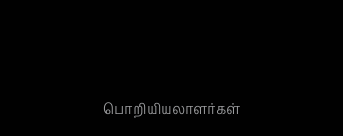பொறியியலாளர்கள்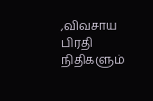,விவசாய பிரதி நிதிகளும்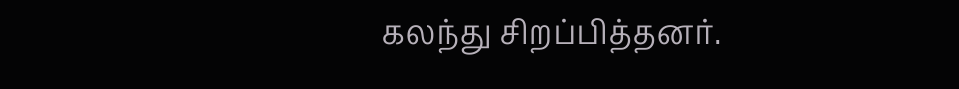கலந்து சிறப்பித்தனர்.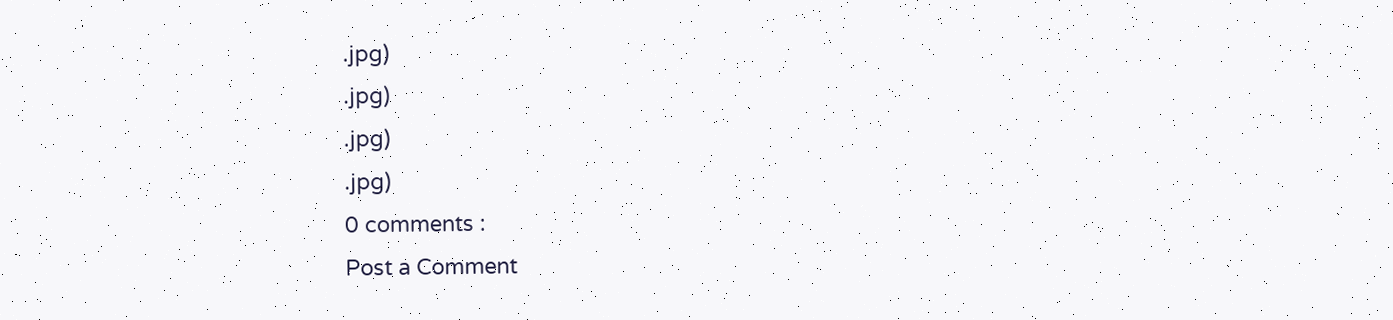.jpg)
.jpg)
.jpg)
.jpg)
0 comments :
Post a Comment